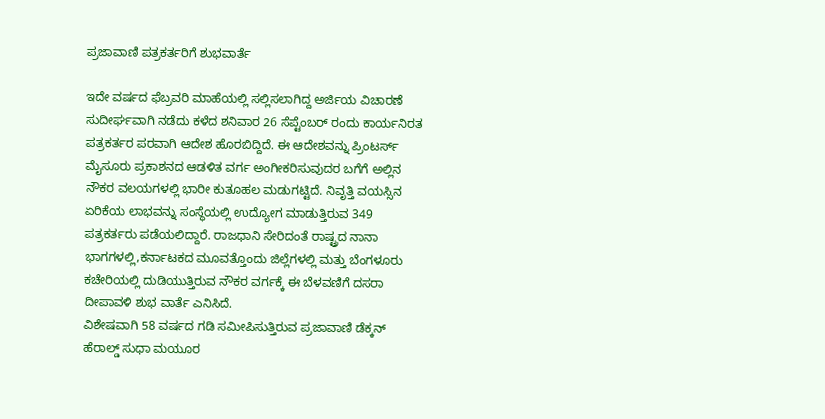ಪ್ರಜಾವಾಣಿ ಪತ್ರಕರ್ತರಿಗೆ ಶುಭವಾರ್ತೆ

ಇದೇ ವರ್ಷದ ಫೆಬ್ರವರಿ ಮಾಹೆಯಲ್ಲಿ ಸಲ್ಲಿಸಲಾಗಿದ್ದ ಅರ್ಜಿಯ ವಿಚಾರಣೆ ಸುದೀರ್ಘವಾಗಿ ನಡೆದು ಕಳೆದ ಶನಿವಾರ 26 ಸೆಪ್ಟೆಂಬರ್ ರಂದು ಕಾರ್ಯನಿರತ ಪತ್ರಕರ್ತರ ಪರವಾಗಿ ಆದೇಶ ಹೊರಬಿದ್ದಿದೆ. ಈ ಆದೇಶವನ್ನು ಪ್ರಿಂಟರ್ಸ್ ಮೈಸೂರು ಪ್ರಕಾಶನದ ಆಡಳಿತ ವರ್ಗ ಅಂಗೀಕರಿಸುವುದರ ಬಗೆಗೆ ಅಲ್ಲಿನ ನೌಕರ ವಲಯಗಳಲ್ಲಿ ಭಾರೀ ಕುತೂಹಲ ಮಡುಗಟ್ಟಿದೆ. ನಿವೃತ್ತಿ ವಯಸ್ಸಿನ ಏರಿಕೆಯ ಲಾಭವನ್ನು ಸಂಸ್ಥೆಯಲ್ಲಿ ಉದ್ಯೋಗ ಮಾಡುತ್ತಿರುವ 349 ಪತ್ರಕರ್ತರು ಪಡೆಯಲಿದ್ದಾರೆ. ರಾಜಧಾನಿ ಸೇರಿದಂತೆ ರಾಷ್ಟ್ರದ ನಾನಾ ಭಾಗಗಳಲ್ಲಿ,ಕರ್ನಾಟಕದ ಮೂವತ್ತೊಂದು ಜಿಲ್ಲೆಗಳಲ್ಲಿ ಮತ್ತು ಬೆಂಗಳೂರು ಕಚೇರಿಯಲ್ಲಿ ದುಡಿಯುತ್ತಿರುವ ನೌಕರ ವರ್ಗಕ್ಕೆ ಈ ಬೆಳವಣಿಗೆ ದಸರಾ ದೀಪಾವಳಿ ಶುಭ ವಾರ್ತೆ ಎನಿಸಿದೆ.
ವಿಶೇಷವಾಗಿ 58 ವರ್ಷದ ಗಡಿ ಸಮೀಪಿಸುತ್ತಿರುವ ಪ್ರಜಾವಾಣಿ ಡೆಕ್ಕನ್ ಹೆರಾಲ್ಡ್ ಸುಧಾ ಮಯೂರ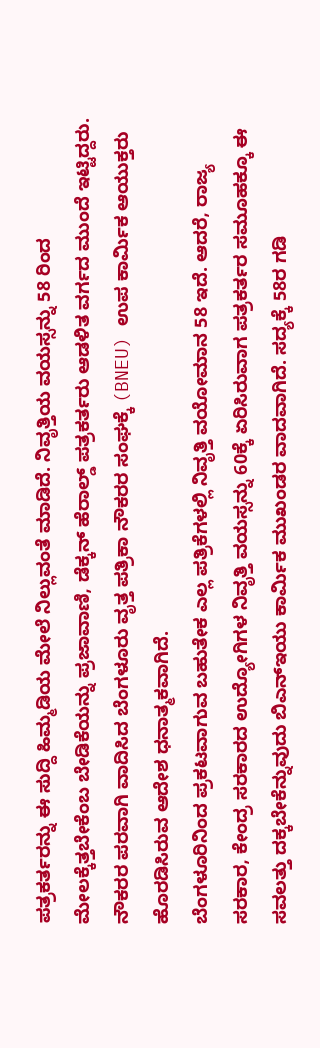ಪತ್ರಕರ್ತರನ್ನು ಈ ಸುದ್ದಿ ಹಿಮ್ಮಡಿಯ ಮೇಲೆ ನಿಲ್ಲುವಂತೆ ಮಾಡಿದೆ. ನಿವೃತ್ತಿಯ ವಯಸ್ಸನ್ನು 58 ರಿಂದ ಮೇಲಕ್ಕೆತ್ತಬೇಕೆಂಬ ಬೇಡಿಕೆಯನ್ನು ಪ್ರಜಾವಾಣಿ, ಡೆಕ್ಕನ್ ಹೆರಾಲ್ಡ್ ಪತ್ರಕರ್ತರು ಆಡಳಿತ ವರ್ಗದ ಮುಂದೆ ಇಟ್ಟಿದ್ದರು. ನೌಕರರ ಪರವಾಗಿ ವಾದಿಸಿದ ಬೆಂಗಳೂರು ವೃತ್ತ ಪತ್ರಿಕಾ ನೌಕರರ ಸಂಘಕ್ಕೆ (BNEU) ಉಪ ಕಾರ್ಮಿಕ ಆಯುಕ್ತರು ಹೊರಡಿಸಿರುವ ಆದೇಶ ಧನಾತ್ಮಕವಾಗಿದೆ.
ಬೆಂಗಳೂರಿನಿಂದ ಪ್ರಕಟವಾಗುವ ಬಹುತೇಕ ಎಲ್ಲ ಪತ್ರಿಕೆಗಳಲ್ಲಿ ನಿವೃತ್ತಿ ವಯೋಮಾನ 58 ಇದೆ. ಆದರೆ, ರಾಜ್ಯ ಸರಕಾರ, ಕೇಂದ್ರ ಸರಕಾರದ ಉದ್ಯೋಗಿಗಳ ನಿವೃತ್ತಿ ವಯಸ್ಸನ್ನು 60ಕ್ಕೆ ಏರಿಸಿರುವಾಗ ಪತ್ರಕರ್ತರ ಸಮೂಹಕ್ಕೂ ಈ ಸವಲತ್ತು ದಕ್ಕಬೇಕೆನ್ನುವುದು ಬಿಎನ್ಇಯು ಕಾರ್ಮಿಕ ಮುಖಂಡರ ವಾದವಾಗಿದೆ. ಸದ್ಯಕ್ಕೆ 58ರ ಗಡಿ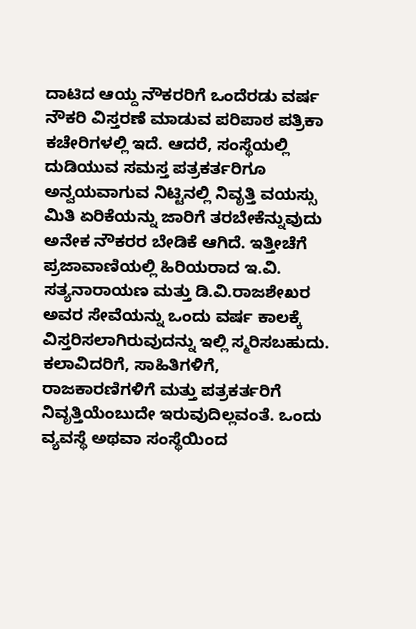ದಾಟಿದ ಆಯ್ದ ನೌಕರರಿಗೆ ಒಂದೆರಡು ವರ್ಷ ನೌಕರಿ ವಿಸ್ತರಣೆ ಮಾಡುವ ಪರಿಪಾಠ ಪತ್ರಿಕಾ ಕಚೇರಿಗಳಲ್ಲಿ ಇದೆ. ಆದರೆ, ಸಂಸ್ಥೆಯಲ್ಲಿ ದುಡಿಯುವ ಸಮಸ್ತ ಪತ್ರಕರ್ತರಿಗೂ ಅನ್ವಯವಾಗುವ ನಿಟ್ಟಿನಲ್ಲಿ ನಿವೃತ್ತಿ ವಯಸ್ಸು ಮಿತಿ ಏರಿಕೆಯನ್ನು ಜಾರಿಗೆ ತರಬೇಕೆನ್ನುವುದು ಅನೇಕ ನೌಕರರ ಬೇಡಿಕೆ ಆಗಿದೆ. ಇತ್ತೀಚೆಗೆ ಪ್ರಜಾವಾಣಿಯಲ್ಲಿ ಹಿರಿಯರಾದ ಇ.ವಿ. ಸತ್ಯನಾರಾಯಣ ಮತ್ತು ಡಿ.ವಿ.ರಾಜಶೇಖರ ಅವರ ಸೇವೆಯನ್ನು ಒಂದು ವರ್ಷ ಕಾಲಕ್ಕೆ ವಿಸ್ತರಿಸಲಾಗಿರುವುದನ್ನು ಇಲ್ಲಿ ಸ್ಮರಿಸಬಹುದು.
ಕಲಾವಿದರಿಗೆ, ಸಾಹಿತಿಗಳಿಗೆ, ರಾಜಕಾರಣಿಗಳಿಗೆ ಮತ್ತು ಪತ್ರಕರ್ತರಿಗೆ ನಿವೃತ್ತಿಯೆಂಬುದೇ ಇರುವುದಿಲ್ಲವಂತೆ. ಒಂದು ವ್ಯವಸ್ಥೆ ಅಥವಾ ಸಂಸ್ಥೆಯಿಂದ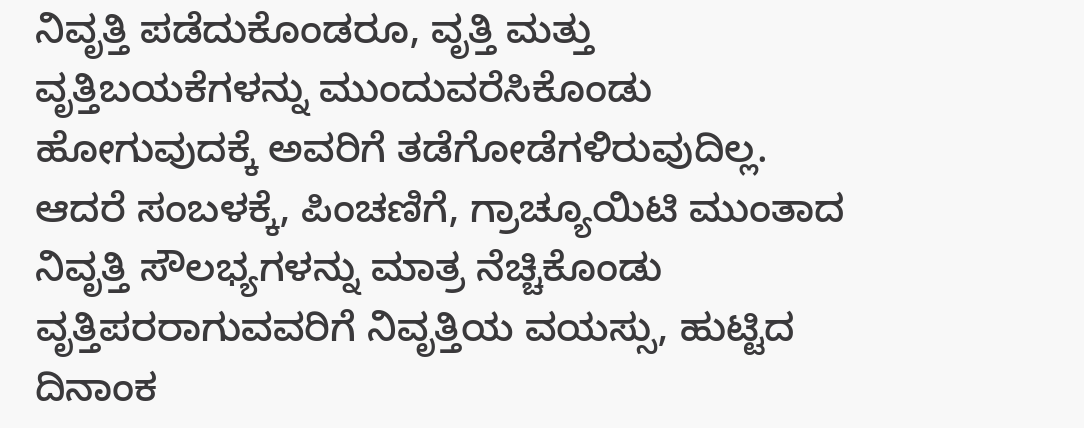ನಿವೃತ್ತಿ ಪಡೆದುಕೊಂಡರೂ, ವೃತ್ತಿ ಮತ್ತು ವೃತ್ತಿಬಯಕೆಗಳನ್ನು ಮುಂದುವರೆಸಿಕೊಂಡು ಹೋಗುವುದಕ್ಕೆ ಅವರಿಗೆ ತಡೆಗೋಡೆಗಳಿರುವುದಿಲ್ಲ. ಆದರೆ ಸಂಬಳಕ್ಕೆ, ಪಿಂಚಣಿಗೆ, ಗ್ರಾಚ್ಯೂಯಿಟಿ ಮುಂತಾದ ನಿವೃತ್ತಿ ಸೌಲಭ್ಯಗಳನ್ನು ಮಾತ್ರ ನೆಚ್ಚಿಕೊಂಡು ವೃತ್ತಿಪರರಾಗುವವರಿಗೆ ನಿವೃತ್ತಿಯ ವಯಸ್ಸು, ಹುಟ್ಟಿದ ದಿನಾಂಕ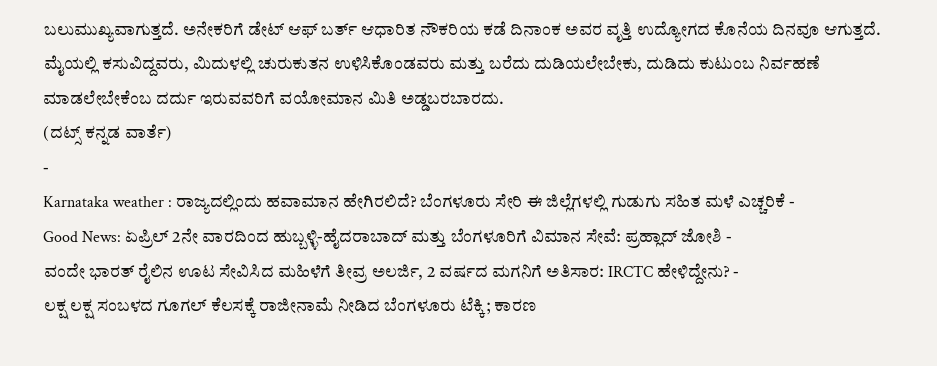ಬಲುಮುಖ್ಯವಾಗುತ್ತದೆ. ಅನೇಕರಿಗೆ ಡೇಟ್ ಆಫ್ ಬರ್ತ್ ಆಧಾರಿತ ನೌಕರಿಯ ಕಡೆ ದಿನಾಂಕ ಅವರ ವೃತ್ತಿ ಉದ್ಯೋಗದ ಕೊನೆಯ ದಿನವೂ ಆಗುತ್ತದೆ. ಮೈಯಲ್ಲಿ ಕಸುವಿದ್ದವರು, ಮಿದುಳಲ್ಲಿ ಚುರುಕುತನ ಉಳಿಸಿಕೊಂಡವರು ಮತ್ತು ಬರೆದು ದುಡಿಯಲೇಬೇಕು, ದುಡಿದು ಕುಟುಂಬ ನಿರ್ವಹಣೆ ಮಾಡಲೇಬೇಕೆಂಬ ದರ್ದು ಇರುವವರಿಗೆ ವಯೋಮಾನ ಮಿತಿ ಅಡ್ಡಬರಬಾರದು.
(ದಟ್ಸ್ ಕನ್ನಡ ವಾರ್ತೆ)
-
Karnataka weather : ರಾಜ್ಯದಲ್ಲಿಂದು ಹವಾಮಾನ ಹೇಗಿರಲಿದೆ? ಬೆಂಗಳೂರು ಸೇರಿ ಈ ಜಿಲ್ಲೆಗಳಲ್ಲಿ ಗುಡುಗು ಸಹಿತ ಮಳೆ ಎಚ್ಚರಿಕೆ -
Good News: ಏಪ್ರಿಲ್ 2ನೇ ವಾರದಿಂದ ಹುಬ್ಬಳ್ಳಿ-ಹೈದರಾಬಾದ್ ಮತ್ತು ಬೆಂಗಳೂರಿಗೆ ವಿಮಾನ ಸೇವೆ: ಪ್ರಹ್ಲಾದ್ ಜೋಶಿ -
ವಂದೇ ಭಾರತ್ ರೈಲಿನ ಊಟ ಸೇವಿಸಿದ ಮಹಿಳೆಗೆ ತೀವ್ರ ಅಲರ್ಜಿ, 2 ವರ್ಷದ ಮಗನಿಗೆ ಅತಿಸಾರ: IRCTC ಹೇಳಿದ್ದೇನು? -
ಲಕ್ಷ ಲಕ್ಷ ಸಂಬಳದ ಗೂಗಲ್ ಕೆಲಸಕ್ಕೆ ರಾಜೀನಾಮೆ ನೀಡಿದ ಬೆಂಗಳೂರು ಟೆಕ್ಕಿ; ಕಾರಣ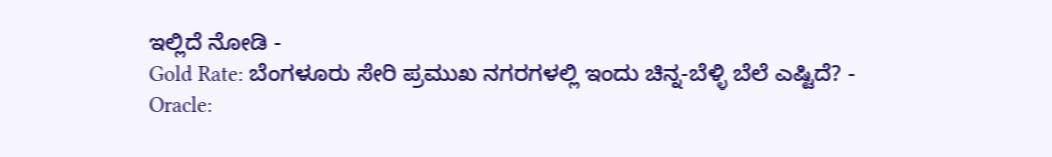ಇಲ್ಲಿದೆ ನೋಡಿ -
Gold Rate: ಬೆಂಗಳೂರು ಸೇರಿ ಪ್ರಮುಖ ನಗರಗಳಲ್ಲಿ ಇಂದು ಚಿನ್ನ-ಬೆಳ್ಳಿ ಬೆಲೆ ಎಷ್ಟಿದೆ? -
Oracle: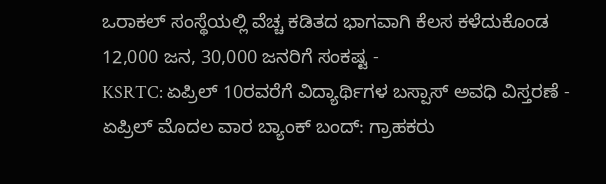ಒರಾಕಲ್ ಸಂಸ್ಥೆಯಲ್ಲಿ ವೆಚ್ಚ ಕಡಿತದ ಭಾಗವಾಗಿ ಕೆಲಸ ಕಳೆದುಕೊಂಡ 12,000 ಜನ, 30,000 ಜನರಿಗೆ ಸಂಕಷ್ಟ -
KSRTC: ಏಪ್ರಿಲ್ 10ರವರೆಗೆ ವಿದ್ಯಾರ್ಥಿಗಳ ಬಸ್ಪಾಸ್ ಅವಧಿ ವಿಸ್ತರಣೆ -
ಏಪ್ರಿಲ್ ಮೊದಲ ವಾರ ಬ್ಯಾಂಕ್ ಬಂದ್: ಗ್ರಾಹಕರು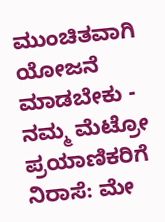ಮುಂಚಿತವಾಗಿ ಯೋಜನೆ ಮಾಡಬೇಕು -
ನಮ್ಮ ಮೆಟ್ರೋ ಪ್ರಯಾಣಿಕರಿಗೆ ನಿರಾಸೆ: ಮೇ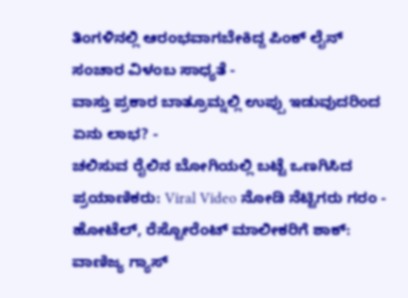ತಿಂಗಳಿನಲ್ಲಿ ಆರಂಭವಾಗಬೇಕಿದ್ದ ಪಿಂಕ್ ಲೈನ್ ಸಂಚಾರ ವಿಳಂಬ ಸಾಧ್ಯತೆ -
ವಾಸ್ತು ಪ್ರಕಾರ ಬಾತ್ರೂಮ್ನಲ್ಲಿ ಉಪ್ಪು ಇಡುವುದರಿಂದ ಏನು ಲಾಭ? -
ಚಲಿಸುವ ರೈಲಿನ ಬೋಗಿಯಲ್ಲಿ ಬಟ್ಟೆ ಒಣಗಿಸಿದ ಪ್ರಯಾಣಿಕರು: Viral Video ನೋಡಿ ನೆಟ್ಟಿಗರು ಗರಂ -
ಹೋಟೆಲ್, ರೆಸ್ಟೋರೆಂಟ್ ಮಾಲೀಕರಿಗೆ ಶಾಕ್: ವಾಣಿಜ್ಯ ಗ್ಯಾಸ್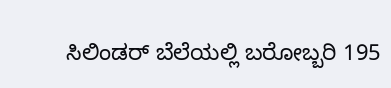ಸಿಲಿಂಡರ್ ಬೆಲೆಯಲ್ಲಿ ಬರೋಬ್ಬರಿ 195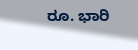ರೂ. ಭಾರಿ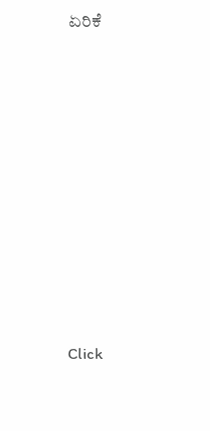ಏರಿಕೆ












Click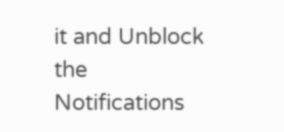it and Unblock the Notifications